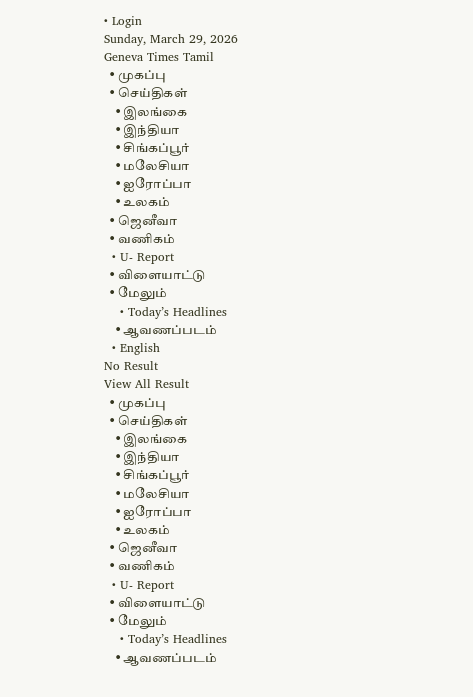• Login
Sunday, March 29, 2026
Geneva Times Tamil
  • முகப்பு
  • செய்திகள்
    • இலங்கை
    • இந்தியா
    • சிங்கப்பூர்
    • மலேசியா
    • ஐரோப்பா
    • உலகம்
  • ஜெனீவா
  • வணிகம்
  • U- Report
  • விளையாட்டு
  • மேலும்
    • Today’s Headlines
    • ஆவணப்படம்
  • English
No Result
View All Result
  • முகப்பு
  • செய்திகள்
    • இலங்கை
    • இந்தியா
    • சிங்கப்பூர்
    • மலேசியா
    • ஐரோப்பா
    • உலகம்
  • ஜெனீவா
  • வணிகம்
  • U- Report
  • விளையாட்டு
  • மேலும்
    • Today’s Headlines
    • ஆவணப்படம்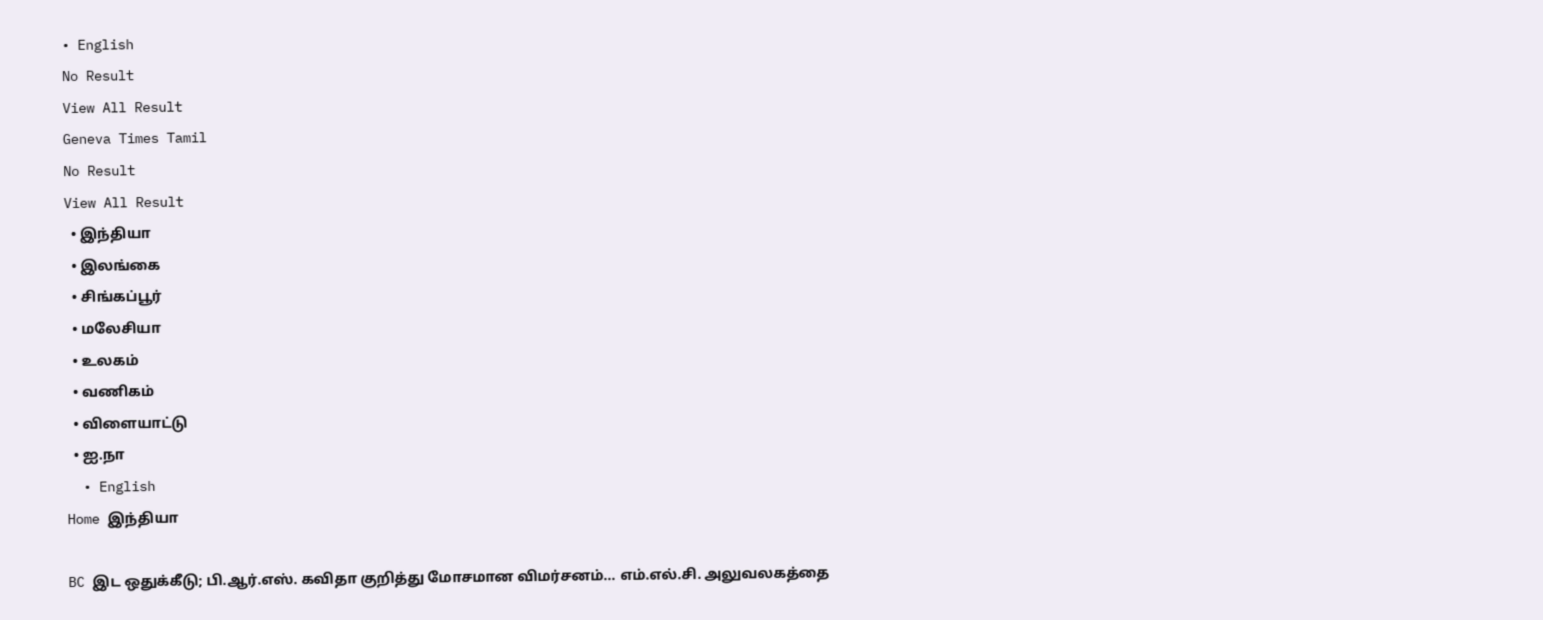• English
No Result
View All Result
Geneva Times Tamil
No Result
View All Result
  • இந்தியா
  • இலங்கை
  • சிங்கப்பூர்
  • மலேசியா
  • உலகம்
  • வணிகம்
  • விளையாட்டு
  • ஐ.நா
  • English
Home இந்தியா

BC இட ஒதுக்கீடு; பி.ஆர்.எஸ். கவிதா குறித்து மோசமான விமர்சனம்… எம்.எல்.சி. அலுவலகத்தை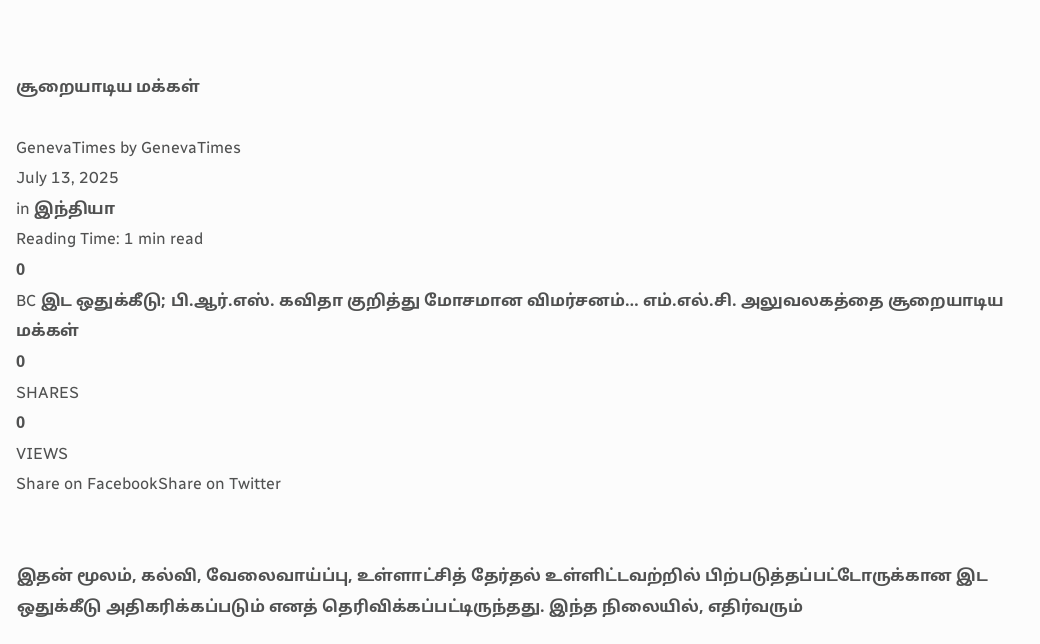சூறையாடிய மக்கள்

GenevaTimes by GenevaTimes
July 13, 2025
in இந்தியா
Reading Time: 1 min read
0
BC இட ஒதுக்கீடு; பி.ஆர்.எஸ். கவிதா குறித்து மோசமான விமர்சனம்… எம்.எல்.சி. அலுவலகத்தை சூறையாடிய மக்கள்
0
SHARES
0
VIEWS
Share on FacebookShare on Twitter


இதன் மூலம், கல்வி, வேலைவாய்ப்பு, உள்ளாட்சித் தேர்தல் உள்ளிட்டவற்றில் பிற்படுத்தப்பட்டோருக்கான இட ஒதுக்கீடு அதிகரிக்கப்படும் எனத் தெரிவிக்கப்பட்டிருந்தது. இந்த நிலையில், எதிர்வரும்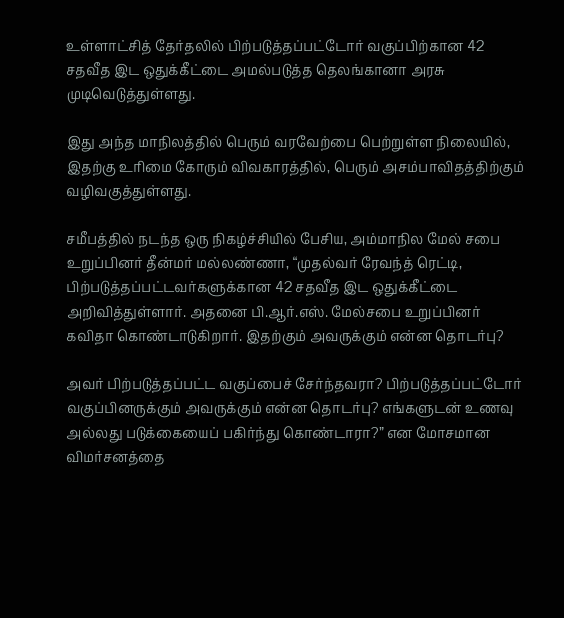உள்ளாட்சித் தேர்தலில் பிற்படுத்தப்பட்டோர் வகுப்பிற்கான 42 சதவீத இட ஒதுக்கீட்டை அமல்படுத்த தெலங்கானா அரசு முடிவெடுத்துள்ளது.

இது அந்த மாநிலத்தில் பெரும் வரவேற்பை பெற்றுள்ள நிலையில், இதற்கு உரிமை கோரும் விவகாரத்தில், பெரும் அசம்பாவிதத்திற்கும் வழிவகுத்துள்ளது.

சமீபத்தில் நடந்த ஒரு நிகழ்ச்சியில் பேசிய, அம்மாநில மேல் சபை உறுப்பினர் தீன்மர் மல்லண்ணா, “முதல்வர் ரேவந்த் ரெட்டி, பிற்படுத்தப்பட்டவர்களுக்கான 42 சதவீத இட ஒதுக்கீட்டை அறிவித்துள்ளார். அதனை பி.ஆர்.எஸ். மேல்சபை உறுப்பினர் கவிதா கொண்டாடுகிறார். இதற்கும் அவருக்கும் என்ன தொடர்பு?

அவர் பிற்படுத்தப்பட்ட வகுப்பைச் சேர்ந்தவரா? பிற்படுத்தப்பட்டோர் வகுப்பினருக்கும் அவருக்கும் என்ன தொடர்பு? எங்களுடன் உணவு அல்லது படுக்கையைப் பகிர்ந்து கொண்டாரா?” என மோசமான விமர்சனத்தை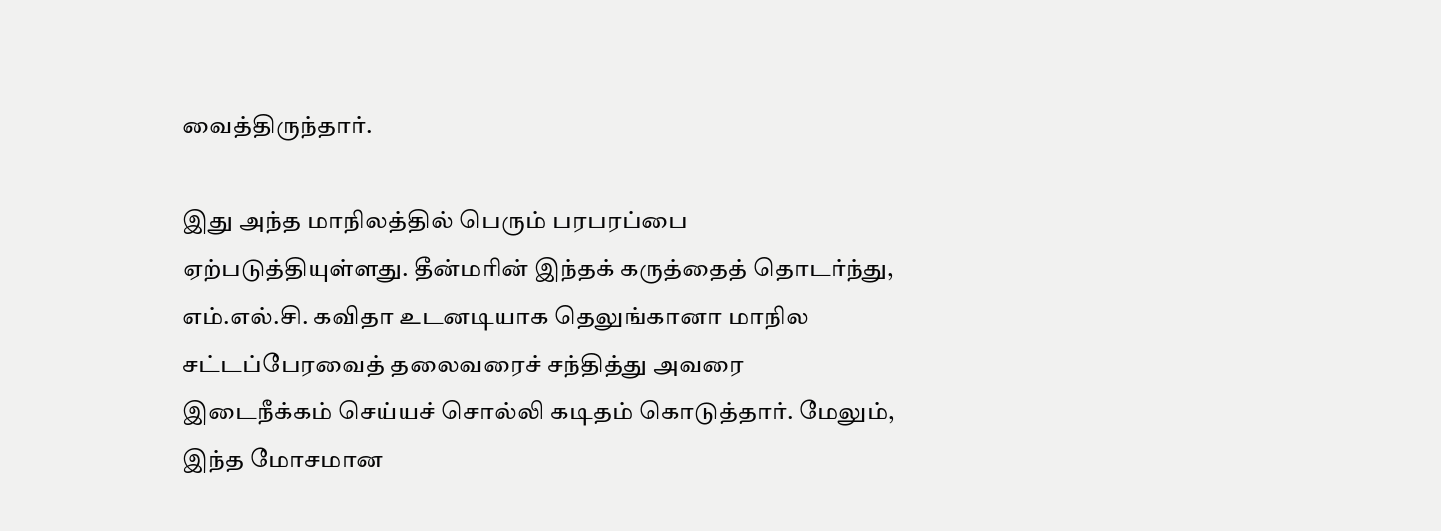வைத்திருந்தார்.

இது அந்த மாநிலத்தில் பெரும் பரபரப்பை ஏற்படுத்தியுள்ளது. தீன்மரின் இந்தக் கருத்தைத் தொடர்ந்து, எம்.எல்.சி. கவிதா உடனடியாக தெலுங்கானா மாநில சட்டப்பேரவைத் தலைவரைச் சந்தித்து அவரை இடைநீக்கம் செய்யச் சொல்லி கடிதம் கொடுத்தார். மேலும், இந்த மோசமான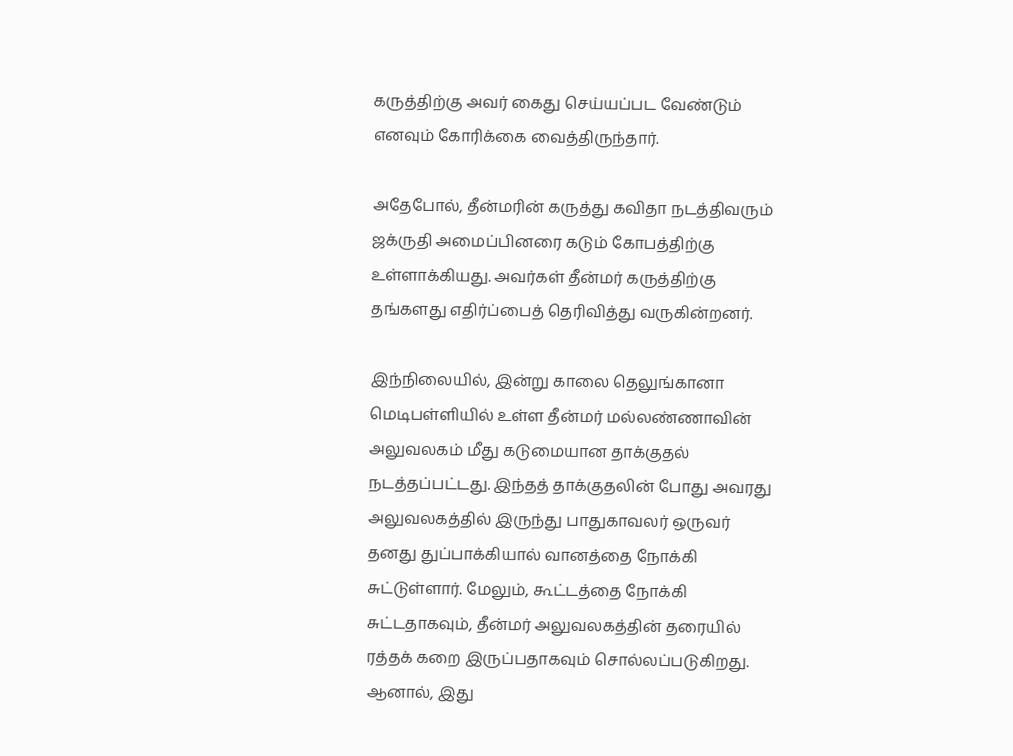கருத்திற்கு அவர் கைது செய்யப்பட வேண்டும் எனவும் கோரிக்கை வைத்திருந்தார்.

அதேபோல், தீன்மரின் கருத்து கவிதா நடத்திவரும் ஜக்ருதி அமைப்பினரை கடும் கோபத்திற்கு உள்ளாக்கியது. அவர்கள் தீன்மர் கருத்திற்கு தங்களது எதிர்ப்பைத் தெரிவித்து வருகின்றனர்.

இந்நிலையில், இன்று காலை தெலுங்கானா மெடிபள்ளியில் உள்ள தீன்மர் மல்லண்ணாவின் அலுவலகம் மீது கடுமையான தாக்குதல் நடத்தப்பட்டது. இந்தத் தாக்குதலின் போது அவரது அலுவலகத்தில் இருந்து பாதுகாவலர் ஒருவர் தனது துப்பாக்கியால் வானத்தை நோக்கி சுட்டுள்ளார். மேலும், கூட்டத்தை நோக்கி சுட்டதாகவும், தீன்மர் அலுவலகத்தின் தரையில் ரத்தக் கறை இருப்பதாகவும் சொல்லப்படுகிறது. ஆனால், இது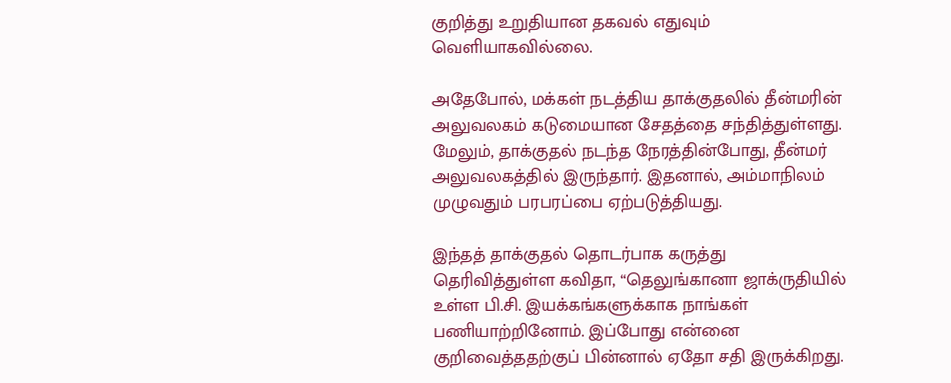குறித்து உறுதியான தகவல் எதுவும் வெளியாகவில்லை.

அதேபோல், மக்கள் நடத்திய தாக்குதலில் தீன்மரின் அலுவலகம் கடுமையான சேதத்தை சந்தித்துள்ளது. மேலும், தாக்குதல் நடந்த நேரத்தின்போது, தீன்மர் அலுவலகத்தில் இருந்தார். இதனால், அம்மாநிலம் முழுவதும் பரபரப்பை ஏற்படுத்தியது.

இந்தத் தாக்குதல் தொடர்பாக கருத்து தெரிவித்துள்ள கவிதா, “தெலுங்கானா ஜாக்ருதியில் உள்ள பி.சி. இயக்கங்களுக்காக நாங்கள் பணியாற்றினோம். இப்போது என்னை குறிவைத்ததற்குப் பின்னால் ஏதோ சதி இருக்கிறது.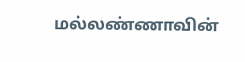மல்லண்ணாவின்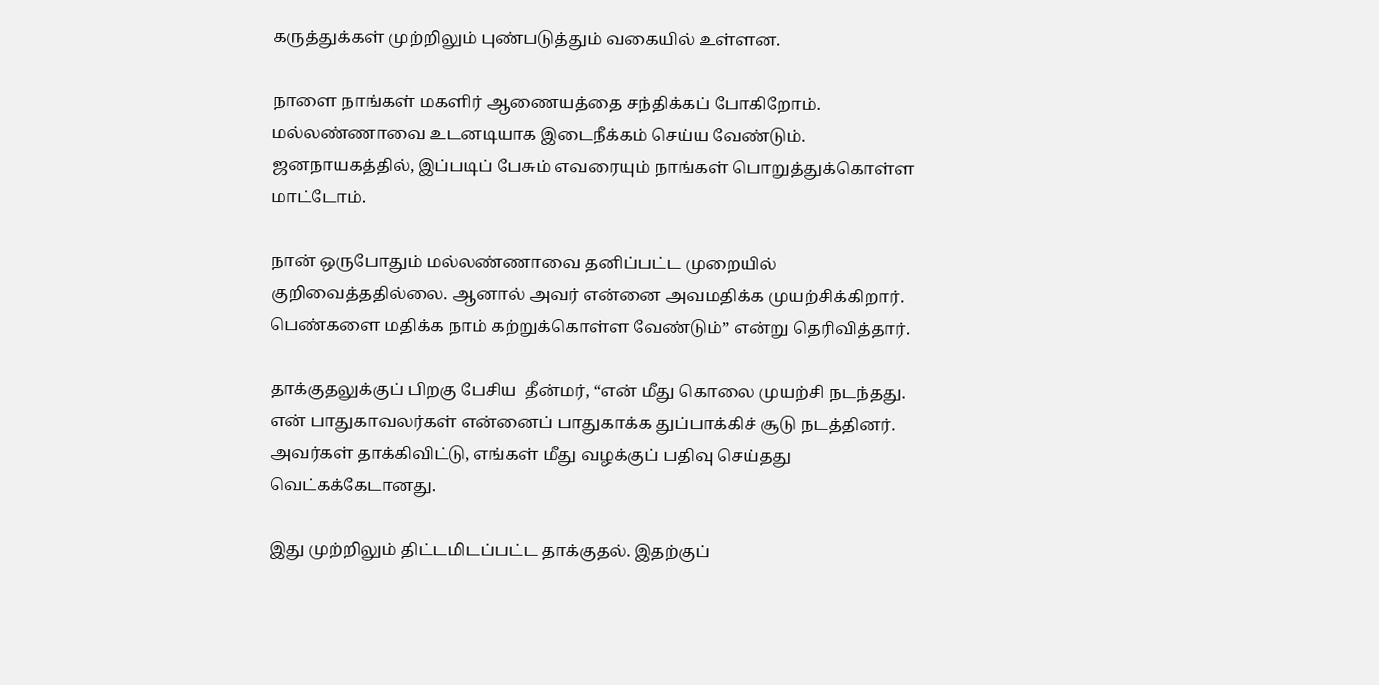கருத்துக்கள் முற்றிலும் புண்படுத்தும் வகையில் உள்ளன.

நாளை நாங்கள் மகளிர் ஆணையத்தை சந்திக்கப் போகிறோம். மல்லண்ணாவை உடனடியாக இடைநீக்கம் செய்ய வேண்டும். ஜனநாயகத்தில், இப்படிப் பேசும் எவரையும் நாங்கள் பொறுத்துக்கொள்ள மாட்டோம்.

நான் ஒருபோதும் மல்லண்ணாவை தனிப்பட்ட முறையில் குறிவைத்ததில்லை. ஆனால் அவர் என்னை அவமதிக்க முயற்சிக்கிறார். பெண்களை மதிக்க நாம் கற்றுக்கொள்ள வேண்டும்” என்று தெரிவித்தார்.

தாக்குதலுக்குப் பிறகு பேசிய  தீன்மர், “என் மீது கொலை முயற்சி நடந்தது. என் பாதுகாவலர்கள் என்னைப் பாதுகாக்க துப்பாக்கிச் சூடு நடத்தினர். அவர்கள் தாக்கிவிட்டு, எங்கள் மீது வழக்குப் பதிவு செய்தது வெட்கக்கேடானது.

இது முற்றிலும் திட்டமிடப்பட்ட தாக்குதல். இதற்குப்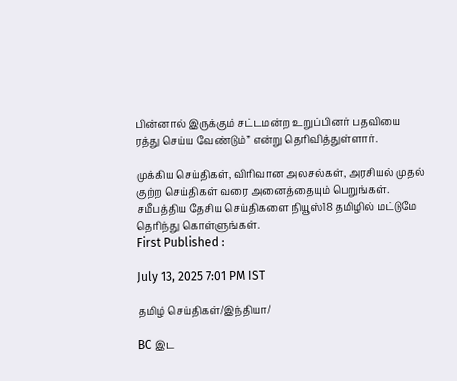பின்னால் இருக்கும் சட்டமன்ற உறுப்பினர் பதவியை ரத்து செய்ய வேண்டும்” என்று தெரிவித்துள்ளார்.

முக்கிய செய்திகள், விரிவான அலசல்கள், அரசியல் முதல் குற்ற செய்திகள் வரை அனைத்தையும் பெறுங்கள். சமீபத்திய தேசிய செய்திகளை நியூஸ்18 தமிழில் மட்டுமே தெரிந்து கொள்ளுங்கள்.
First Published :

July 13, 2025 7:01 PM IST

தமிழ் செய்திகள்/இந்தியா/

BC இட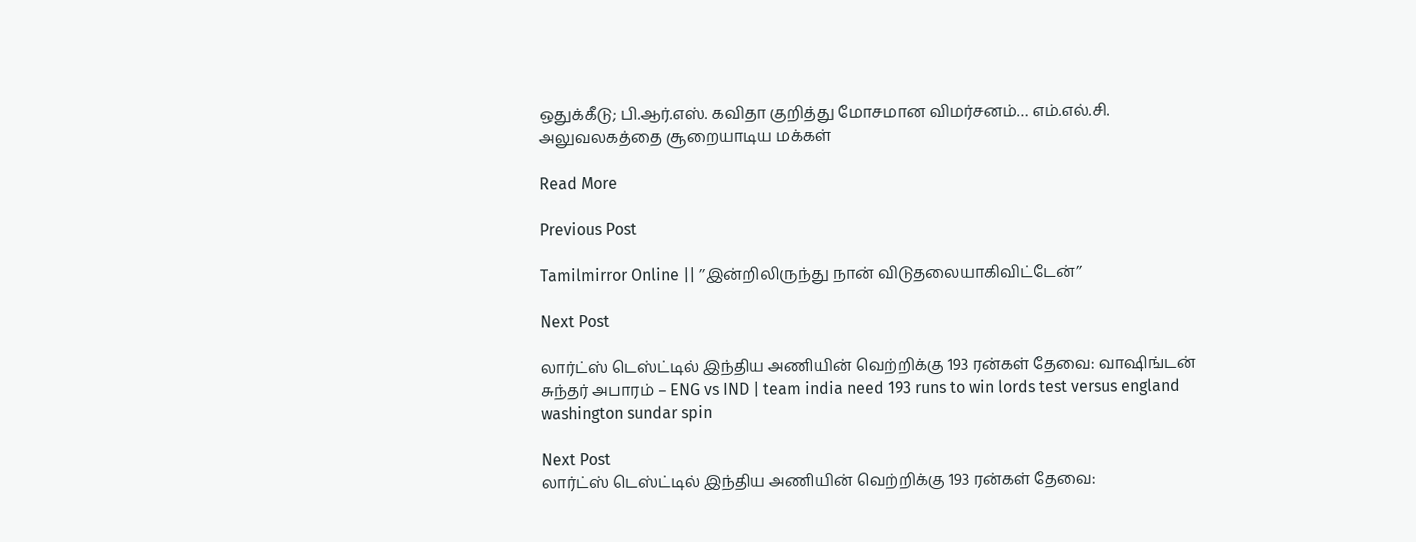ஒதுக்கீடு; பி.ஆர்.எஸ். கவிதா குறித்து மோசமான விமர்சனம்… எம்.எல்.சி. அலுவலகத்தை சூறையாடிய மக்கள்

Read More

Previous Post

Tamilmirror Online || ’’இன்றிலிருந்து நான் விடுதலையாகிவிட்டேன்’’

Next Post

லார்ட்ஸ் டெஸ்ட்டில் இந்திய அணியின் வெற்றிக்கு 193 ரன்கள் தேவை: வாஷிங்டன் சுந்தர் அபாரம் – ENG vs IND | team india need 193 runs to win lords test versus england washington sundar spin

Next Post
லார்ட்ஸ் டெஸ்ட்டில் இந்திய அணியின் வெற்றிக்கு 193 ரன்கள் தேவை: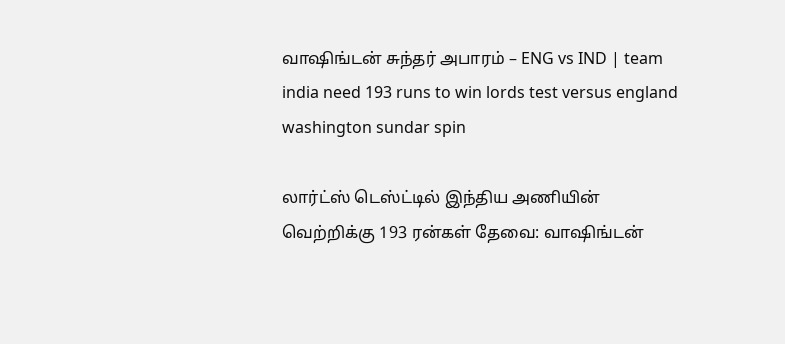வாஷிங்டன் சுந்தர் அபாரம் – ENG vs IND | team india need 193 runs to win lords test versus england washington sundar spin

லார்ட்ஸ் டெஸ்ட்டில் இந்திய அணியின் வெற்றிக்கு 193 ரன்கள் தேவை: வாஷிங்டன்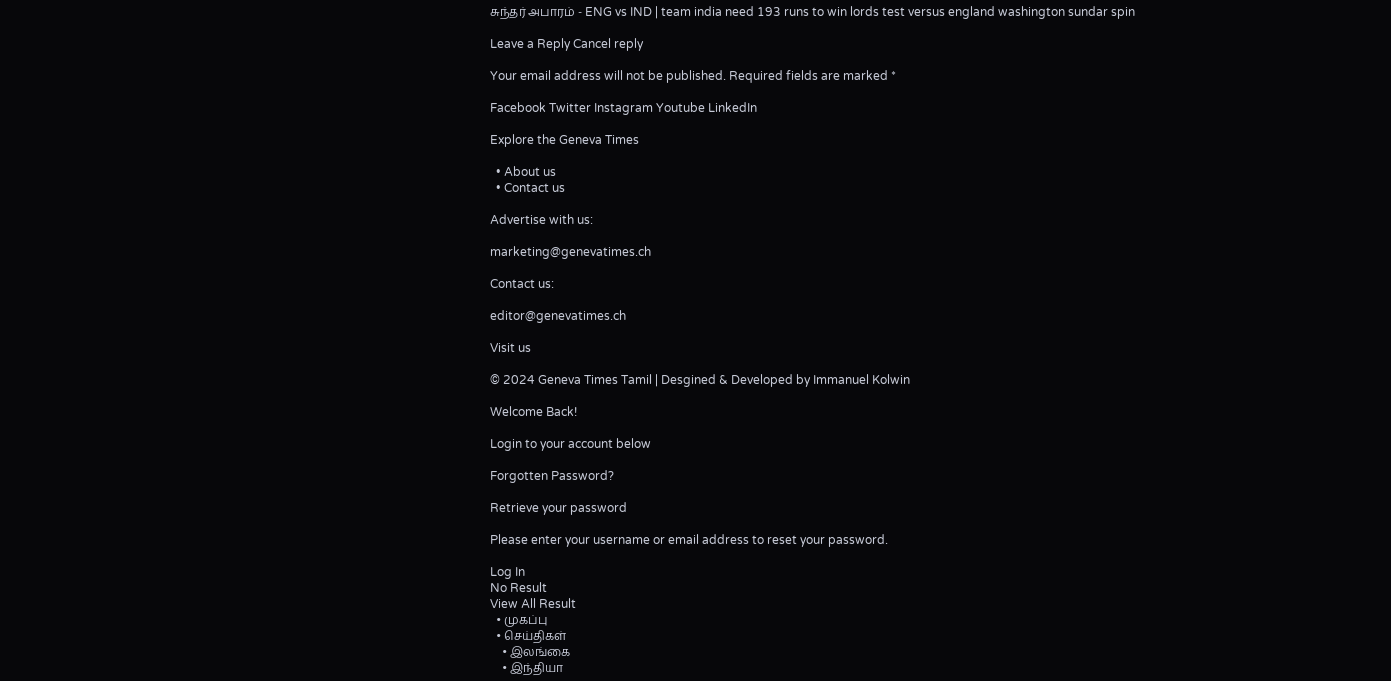சுந்தர் அபாரம் - ENG vs IND | team india need 193 runs to win lords test versus england washington sundar spin

Leave a Reply Cancel reply

Your email address will not be published. Required fields are marked *

Facebook Twitter Instagram Youtube LinkedIn

Explore the Geneva Times

  • About us
  • Contact us

Advertise with us:

marketing@genevatimes.ch

Contact us:

editor@genevatimes.ch

Visit us

© 2024 Geneva Times Tamil | Desgined & Developed by Immanuel Kolwin

Welcome Back!

Login to your account below

Forgotten Password?

Retrieve your password

Please enter your username or email address to reset your password.

Log In
No Result
View All Result
  • முகப்பு
  • செய்திகள்
    • இலங்கை
    • இந்தியா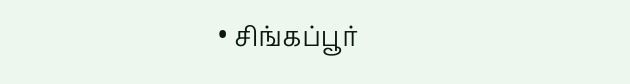• சிங்கப்பூர்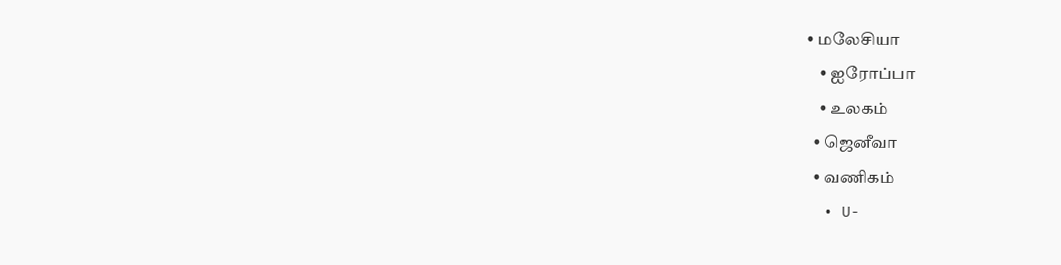• மலேசியா
    • ஐரோப்பா
    • உலகம்
  • ஜெனீவா
  • வணிகம்
  • U-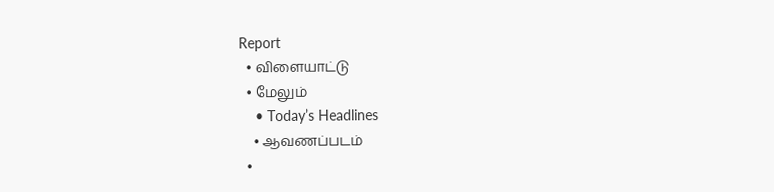Report
  • விளையாட்டு
  • மேலும்
    • Today’s Headlines
    • ஆவணப்படம்
  •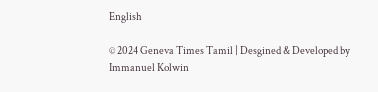English

© 2024 Geneva Times Tamil | Desgined & Developed by Immanuel Kolwin